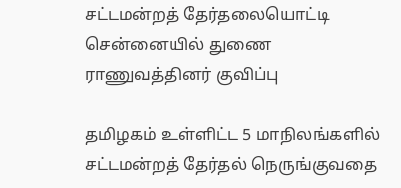சட்டமன்றத் தேர்தலையொட்டி சென்னையில் துணை ராணுவத்தினர் குவிப்பு

தமிழகம் உள்ளிட்ட 5 மாநிலங்களில் சட்டமன்றத் தேர்தல் நெருங்குவதை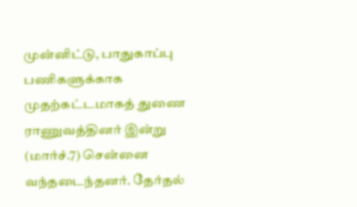முன்னிட்டு, பாதுகாப்பு பணிகளுக்காக முதற்கட்டமாகத் துணை ராணுவத்தினர் இன்று (மார்ச்.7) சென்னை வந்தடைந்தனர். தேர்தல்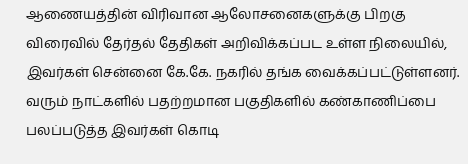ஆணையத்தின் விரிவான ஆலோசனைகளுக்கு பிறகு விரைவில் தேர்தல் தேதிகள் அறிவிக்கப்பட உள்ள நிலையில், இவர்கள் சென்னை கே.கே. நகரில் தங்க வைக்கப்பட்டுள்ளனர். வரும் நாட்களில் பதற்றமான பகுதிகளில் கண்காணிப்பை பலப்படுத்த இவர்கள் கொடி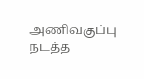அணிவகுப்பு நடத்த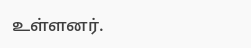உள்ளனர்.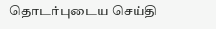தொடர்புடைய செய்தி